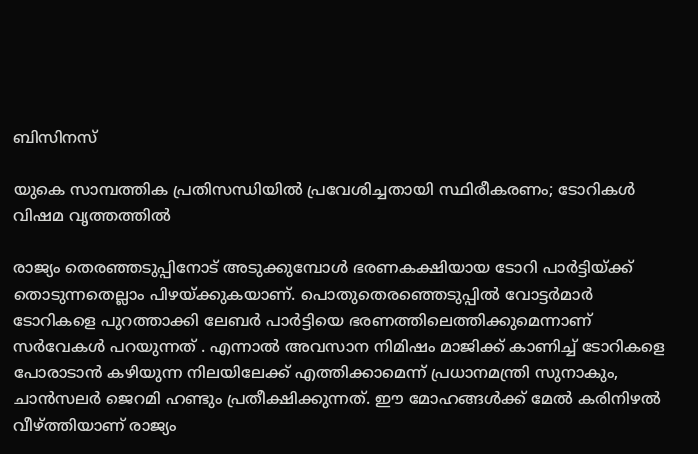ബിസിനസ്‌

യുകെ സാമ്പത്തിക പ്രതിസന്ധിയില്‍ പ്രവേശിച്ചതായി സ്ഥിരീകരണം; ടോറികള്‍ വിഷമ വൃത്തത്തില്‍

രാജ്യം തെരഞ്ഞടുപ്പിനോട് അടുക്കുമ്പോള്‍ ഭരണകക്ഷിയായ ടോറി പാര്‍ട്ടിയ്ക്ക് തൊടുന്നതെല്ലാം പിഴയ്ക്കുകയാണ്. പൊതുതെരഞ്ഞെടുപ്പില്‍ വോട്ടര്‍മാര്‍ ടോറികളെ പുറത്താക്കി ലേബര്‍ പാര്‍ട്ടിയെ ഭരണത്തിലെത്തിക്കുമെന്നാണ് സര്‍വേകള്‍ പറയുന്നത് . എന്നാല്‍ അവസാന നിമിഷം മാജിക്ക് കാണിച്ച് ടോറികളെ പോരാടാന്‍ കഴിയുന്ന നിലയിലേക്ക് എത്തിക്കാമെന്ന് പ്രധാനമന്ത്രി സുനാകും, ചാന്‍സലര്‍ ജെറമി ഹണ്ടും പ്രതീക്ഷിക്കുന്നത്. ഈ മോഹങ്ങള്‍ക്ക് മേല്‍ കരിനിഴല്‍ വീഴ്ത്തിയാണ് രാജ്യം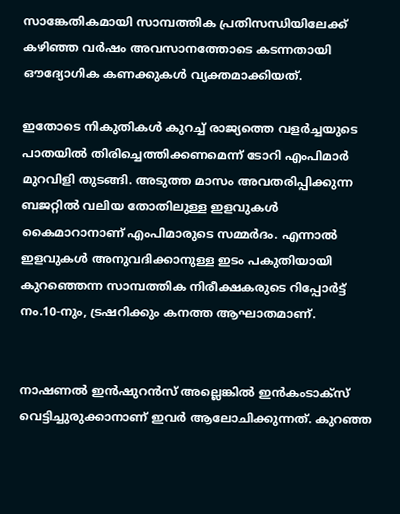സാങ്കേതികമായി സാമ്പത്തിക പ്രതിസന്ധിയിലേക്ക് കഴിഞ്ഞ വര്‍ഷം അവസാനത്തോടെ കടന്നതായി ഔദ്യോഗിക കണക്കുകള്‍ വ്യക്തമാക്കിയത്.

ഇതോടെ നികുതികള്‍ കുറച്ച് രാജ്യത്തെ വളര്‍ച്ചയുടെ പാതയില്‍ തിരിച്ചെത്തിക്കണമെന്ന് ടോറി എംപിമാര്‍ മുറവിളി തുടങ്ങി. അടുത്ത മാസം അവതരിപ്പിക്കുന്ന ബജറ്റില്‍ വലിയ തോതിലുള്ള ഇളവുകള്‍ കൈമാറാനാണ് എംപിമാരുടെ സമ്മര്‍ദം. എന്നാല്‍ ഇളവുകള്‍ അനുവദിക്കാനുള്ള ഇടം പകുതിയായി കുറഞ്ഞെന്ന സാമ്പത്തിക നിരീക്ഷകരുടെ റിപ്പോര്‍ട്ട് നം.10-നും, ട്രഷറിക്കും കനത്ത ആഘാതമാണ്.


നാഷണല്‍ ഇന്‍ഷുറന്‍സ് അല്ലെങ്കില്‍ ഇന്‍കംടാക്‌സ് വെട്ടിച്ചുരുക്കാനാണ് ഇവര്‍ ആലോചിക്കുന്നത്. കുറഞ്ഞ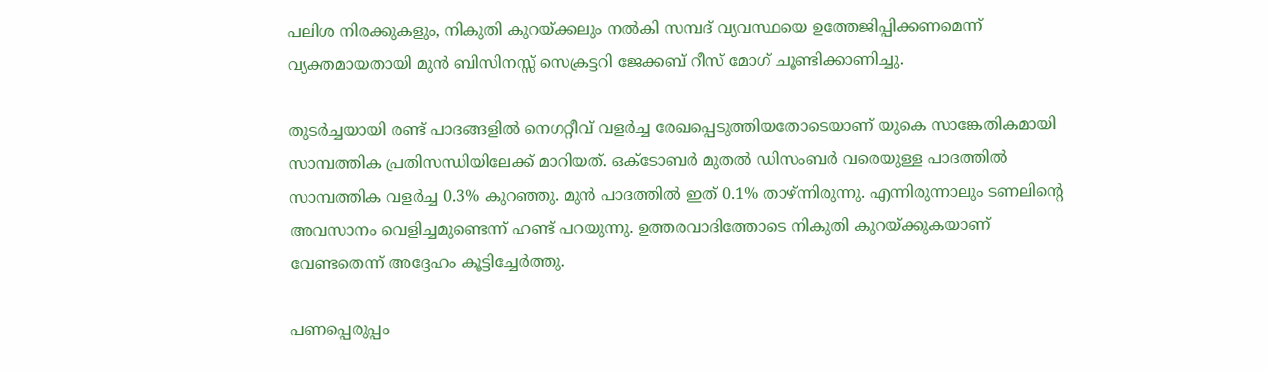പലിശ നിരക്കുകളും, നികുതി കുറയ്ക്കലും നല്‍കി സമ്പദ് വ്യവസ്ഥയെ ഉത്തേജിപ്പിക്കണമെന്ന് വ്യക്തമായതായി മുന്‍ ബിസിനസ്സ് സെക്രട്ടറി ജേക്കബ് റീസ് മോഗ് ചൂണ്ടിക്കാണിച്ചു.

തുടര്‍ച്ചയായി രണ്ട് പാദങ്ങളില്‍ നെഗറ്റീവ് വളര്‍ച്ച രേഖപ്പെടുത്തിയതോടെയാണ് യുകെ സാങ്കേതികമായി സാമ്പത്തിക പ്രതിസന്ധിയിലേക്ക് മാറിയത്. ഒക്ടോബര്‍ മുതല്‍ ഡിസംബര്‍ വരെയുള്ള പാദത്തില്‍ സാമ്പത്തിക വളര്‍ച്ച 0.3% കുറഞ്ഞു. മുന്‍ പാദത്തില്‍ ഇത് 0.1% താഴ്ന്നിരുന്നു. എന്നിരുന്നാലും ടണലിന്റെ അവസാനം വെളിച്ചമുണ്ടെന്ന് ഹണ്ട് പറയുന്നു. ഉത്തരവാദിത്തോടെ നികുതി കുറയ്ക്കുകയാണ് വേണ്ടതെന്ന് അദ്ദേഹം കൂട്ടിച്ചേര്‍ത്തു.

പണപ്പെരുപ്പം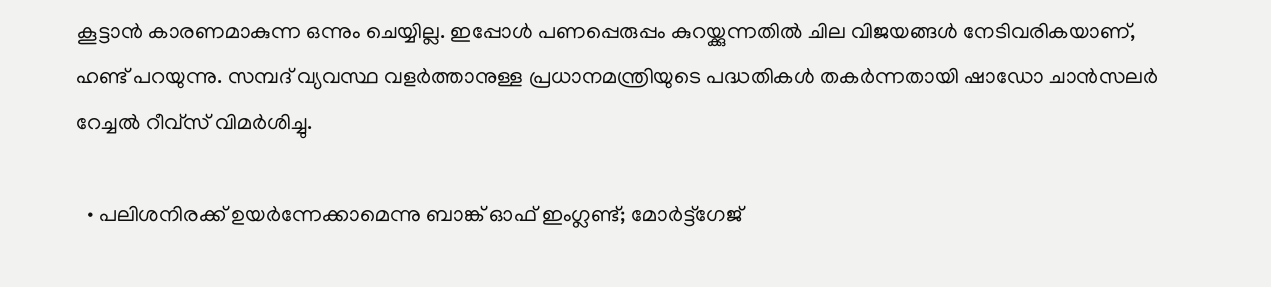കൂട്ടാന്‍ കാരണമാകുന്ന ഒന്നും ചെയ്യില്ല. ഇപ്പോള്‍ പണപ്പെരുപ്പം കുറയ്ക്കുന്നതില്‍ ചില വിജയങ്ങള്‍ നേടിവരികയാണ്, ഹണ്ട് പറയുന്നു. സമ്പദ് വ്യവസ്ഥ വളര്‍ത്താനുള്ള പ്രധാനമന്ത്രിയുടെ പദ്ധതികള്‍ തകര്‍ന്നതായി ഷാഡോ ചാന്‍സലര്‍ റേച്ചല്‍ റീവ്‌സ് വിമര്‍ശിച്ചു.

  • പലിശനിരക്ക് ഉയര്‍ന്നേക്കാമെന്നു ബാങ്ക് ഓഫ് ഇംഗ്ലണ്ട്; മോര്‍ട്ട്‌ഗേജ്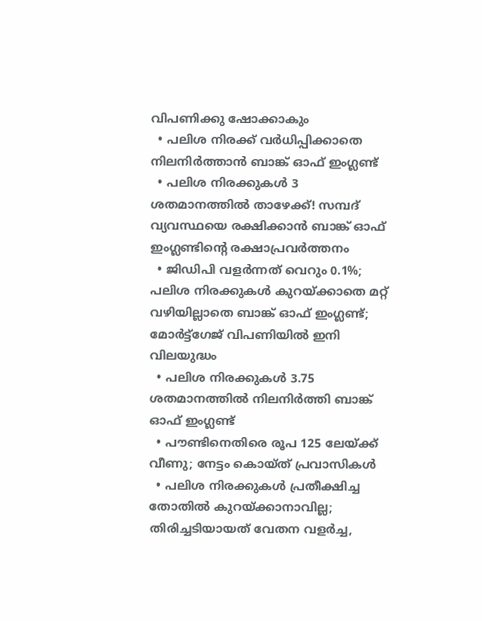വിപണിക്കു ഷോക്കാകും
  • പലിശ നിരക്ക് വര്‍ധിപ്പിക്കാതെ നിലനിര്‍ത്താന്‍ ബാങ്ക് ഓഫ് ഇംഗ്ലണ്ട്
  • പലിശ നിരക്കുകള്‍ 3 ശതമാനത്തില്‍ താഴേക്ക്! സമ്പദ് വ്യവസ്ഥയെ രക്ഷിക്കാന്‍ ബാങ്ക് ഓഫ് ഇംഗ്ലണ്ടിന്റെ രക്ഷാപ്രവര്‍ത്തനം
  • ജിഡിപി വളര്‍ന്നത് വെറും 0.1%; പലിശ നിരക്കുകള്‍ കുറയ്ക്കാതെ മറ്റ് വഴിയില്ലാതെ ബാങ്ക് ഓഫ് ഇംഗ്ലണ്ട്; മോര്‍ട്ട്‌ഗേജ് വിപണിയില്‍ ഇനി വിലയുദ്ധം
  • പലിശ നിരക്കുകള്‍ 3.75 ശതമാനത്തില്‍ നിലനിര്‍ത്തി ബാങ്ക് ഓഫ് ഇംഗ്ലണ്ട്
  • പൗണ്ടിനെതിരെ രൂപ 125 ലേയ്ക്ക് വീണു; നേട്ടം കൊയ്ത് പ്രവാസികള്‍
  • പലിശ നിരക്കുകള്‍ പ്രതീക്ഷിച്ച തോതില്‍ കുറയ്ക്കാനാവില്ല; തിരിച്ചടിയായത് വേതന വളര്‍ച്ച,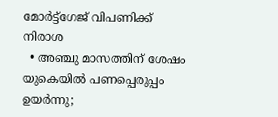മോര്‍ട്ട്‌ഗേജ് വിപണിക്ക് നിരാശ
  • അഞ്ചു മാസത്തിന് ശേഷം യുകെയില്‍ പണപ്പെരുപ്പം ഉയര്‍ന്നു;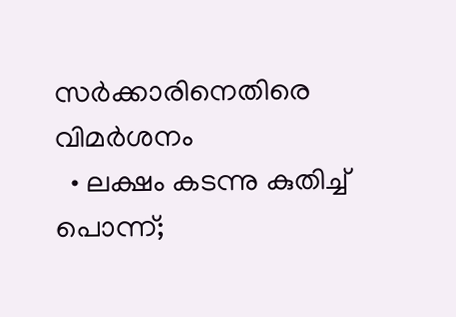സര്‍ക്കാരിനെതിരെ വിമര്‍ശനം
  • ലക്ഷം കടന്നു കുതിച്ച് പൊന്ന്;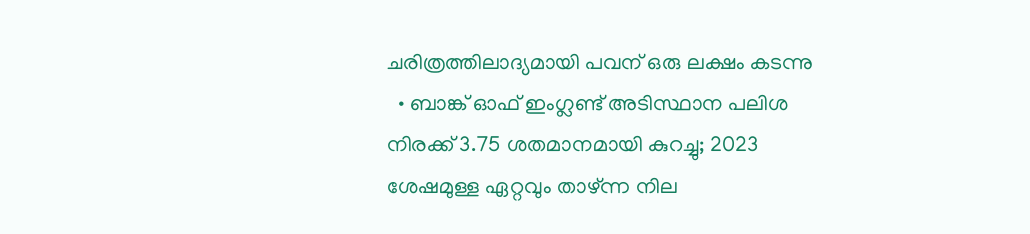ചരിത്രത്തിലാദ്യമായി പവന് ഒരു ലക്ഷം കടന്നു
  • ബാങ്ക് ഓഫ് ഇംഗ്ലണ്ട് അടിസ്ഥാന പലിശ നിരക്ക് 3.75 ശതമാനമായി കുറച്ചു; 2023 ശേഷമുള്ള ഏറ്റവും താഴ്ന്ന നില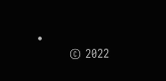•
        © 2022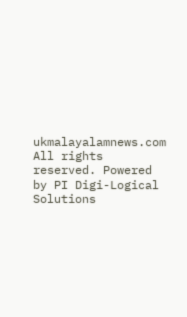ukmalayalamnews.com All rights reserved. Powered by PI Digi-Logical Solutions